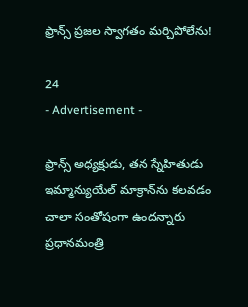ఫ్రాన్స్ ప్రజల స్వాగతం మర్చిపోలేను!

24
- Advertisement -

ఫ్రాన్స్ అధ్యక్షుడు, తన స్నేహితుడు ఇమ్మాన్యుయేల్ మాక్రాన్‌ను కలవడం చాలా సంతోషంగా ఉందన్నారు ప్రధానమంత్రి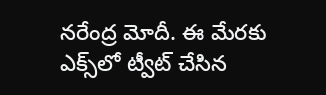నరేంద్ర మోదీ. ఈ మేరకు ఎక్స్‌లో ట్వీట్ చేసిన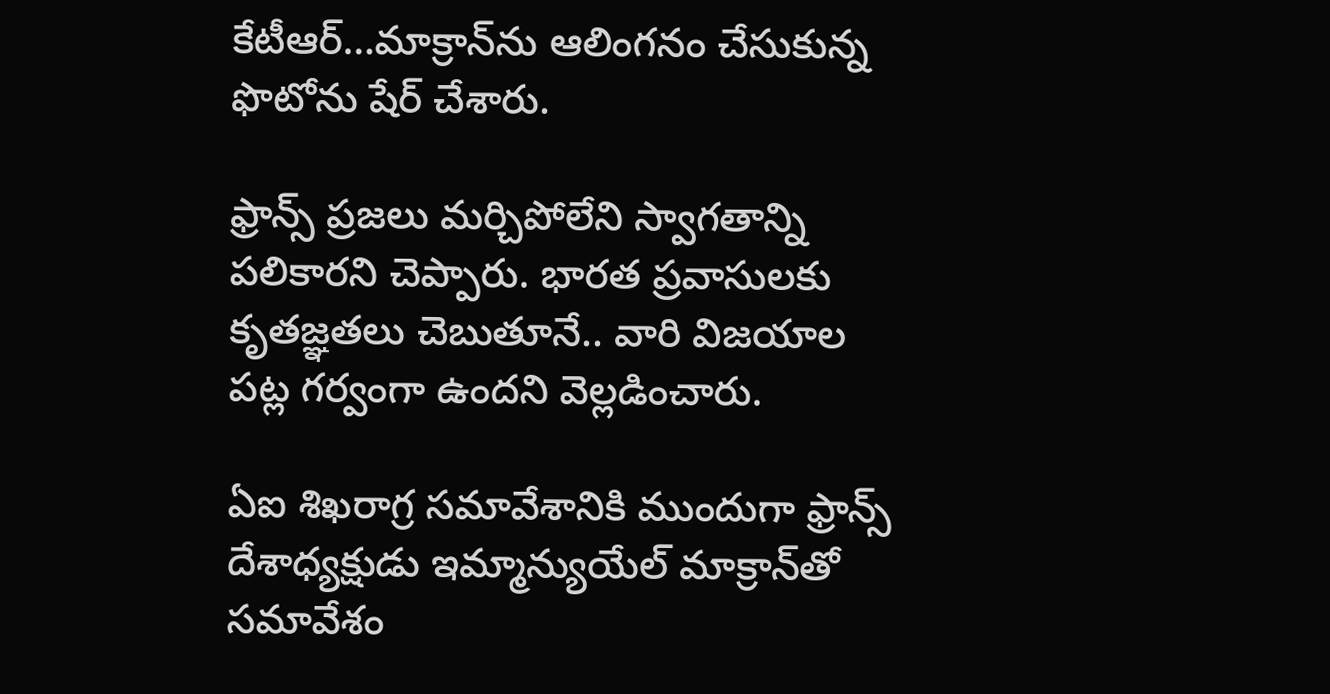కేటీఆర్‌…మాక్రాన్‌ను ఆలింగనం చేసుకున్న ఫొటోను షేర్ చేశారు.

ఫ్రాన్స్‌ ప్రజలు మర్చిపోలేని స్వాగతాన్ని పలికారని చెప్పారు. భారత ప్రవాసులకు కృతజ్ఞతలు చెబుతూనే.. వారి విజయాల పట్ల గర్వంగా ఉందని వెల్లడించారు.

ఏఐ శిఖరాగ్ర సమావేశానికి ముందుగా ఫ్రాన్స్ దేశాధ్యక్షుడు ఇమ్మాన్యుయేల్ మాక్రాన్‌తో సమావేశం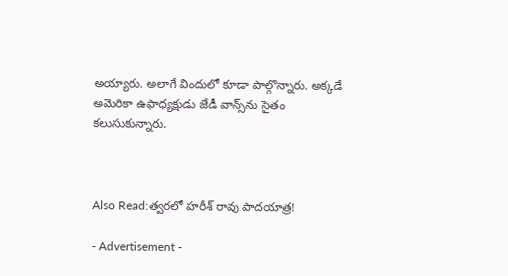అయ్యారు. అలాగే విందులో కూడా పాల్గొన్నారు. అక్కడే అమెరికా ఉఫాధ్యక్షుడు జేడీ వాన్స్‌ను సైతం కలుసుకున్నారు.



Also Read:త్వరలో హరీశ్ రావు పాదయాత్ర!

- Advertisement -